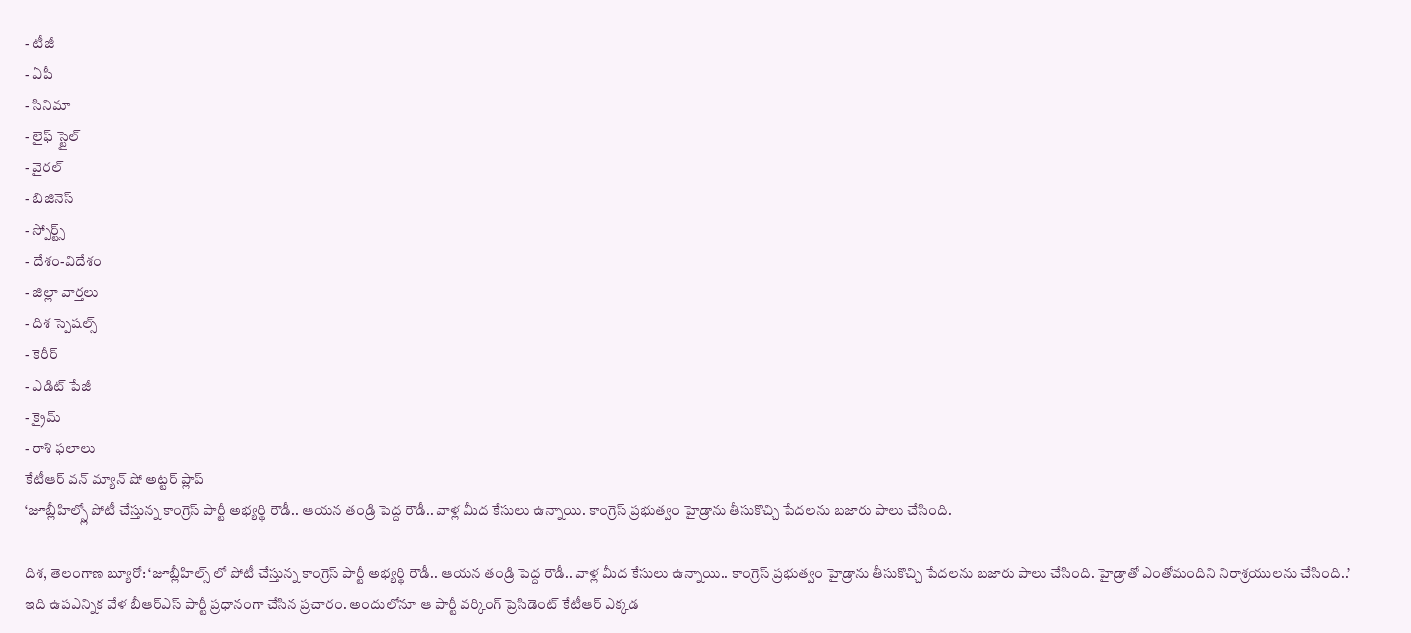- టీజీ
- ఏపీ
- సినిమా
- లైఫ్ స్టైల్
- వైరల్
- బిజినెస్
- స్పోర్ట్స్
- దేశం-విదేశం
- జిల్లా వార్తలు
- దిశ స్పెషల్స్
- కెరీర్
- ఎడిట్ పేజీ
- క్రైమ్
- రాశి ఫలాలు
కేటీఆర్ వన్ మ్యాన్ షో అట్టర్ ప్లాప్
‘జూబ్లీహిల్స్లో పోటీ చేస్తున్న కాంగ్రెస్ పార్టీ అభ్యర్థి రౌడీ.. ఆయన తండ్రి పెద్ద రౌడీ.. వాళ్ల మీద కేసులు ఉన్నాయి. కాంగ్రెస్ ప్రభుత్వం హైడ్రాను తీసుకొచ్చి పేదలను బజారు పాలు చేసింది.

దిశ, తెలంగాణ బ్యూరో: ‘జూబ్లీహిల్స్ లో పోటీ చేస్తున్న కాంగ్రెస్ పార్టీ అభ్యర్థి రౌడీ.. ఆయన తండ్రి పెద్ద రౌడీ.. వాళ్ల మీద కేసులు ఉన్నాయి.. కాంగ్రెస్ ప్రభుత్వం హైడ్రాను తీసుకొచ్చి పేదలను బజారు పాలు చేసింది. హైడ్రాతో ఎంతోమందిని నిరాశ్రయులను చేసింది..’ ఇది ఉపఎన్నిక వేళ బీఆర్ఎస్ పార్టీ ప్రధానంగా చేసిన ప్రచారం. అందులోనూ ఆ పార్టీ వర్కింగ్ ప్రెసిడెంట్ కేటీఆర్ ఎక్కడ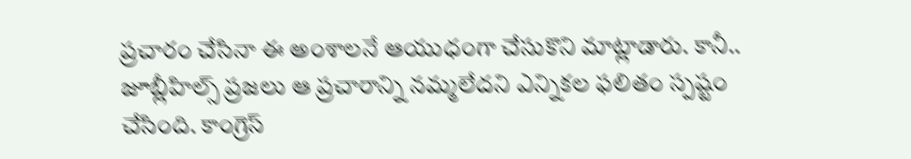ప్రచారం చేసినా ఈ అంశాలనే ఆయుధంగా చేసుకొని మాట్లాడారు. కానీ.. జూబ్లీహిల్స్ ప్రజలు ఆ ప్రచారాన్ని నమ్మలేదని ఎన్నికల ఫలితం స్పష్టం చేసింది. కాంగ్రెస్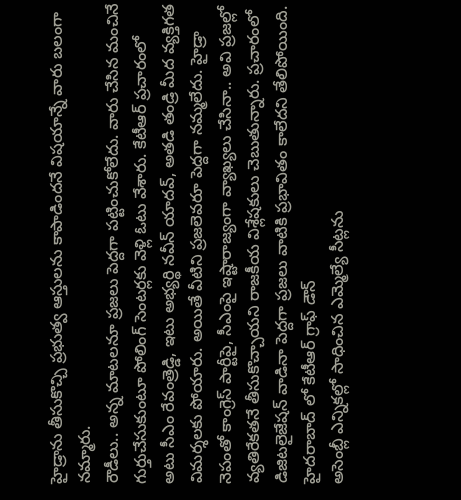హైడ్రాను తీసుకొచ్చి ప్రభుత్వ ఆస్తులను కాపాడిందనే విషయాన్నే వారు బలంగా నమ్మారు.
రౌడీలు.. అన్న మాటలనూ ప్రజలు పెద్దగా పట్టించుకోలేదు. వారు చేసిన మంచినే గుర్తుచేసుకుంటూ పోలింగ్ సెంటర్లకు వెళ్లి ఓటు వేశారు. కేటీఆర్ ప్రచారంలో అటు సీఎం రేవంత్రెడ్డి, ఇటు అభ్యర్థి నవీన్ యాదవ్, అతడి తండ్రి మీద వ్యక్తిగత విమర్శలకు పోయారు. అయితే వీటిని ప్రజలెవరూ పెద్దగా నమ్మలేదు. హైడ్రా నెపంతో కాంగ్రెస్ పార్టీపై, సీఎంపై ఇష్టారాజ్యంగా వ్యాఖ్యలు చేసినా.. అవి ప్రజల్లో వ్యతిరేకతనే తీసుకొచ్చాయని రాజకీయ విశ్లేషకులు చెబుతున్నారు. ప్రచారంలో డిజిటలైజేషన్ వాడినా పెద్దగా ప్రజలు వాటికి ప్రభావితం కాలేదని తేలిపోయింది.
హైదరాబాద్ లో కేటీఆర్ గ్రాఫ్ డౌన్
అసెంబ్లీ ఎన్నికల్లో సాధించిన ఎమ్మెల్యే సీట్లను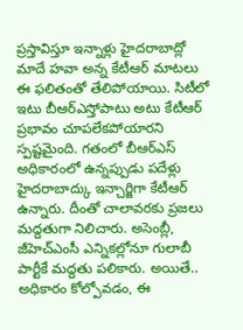ప్రస్తావిస్తూ ఇన్నాళ్లు హైదరాబాద్లో మాదే హవా అన్న కేటీఆర్ మాటలు ఈ ఫలితంతో తేలిపోయాయి. సిటీలో ఇటు బీఆర్ఎస్తోపాటు అటు కేటీఆర్ ప్రభావం చూపలేకపోయారని స్పష్టమైంది. గతంలో బీఆర్ఎస్ అధికారంలో ఉన్నప్పుడు పదేళ్లు హైదరాబాద్కు ఇన్చార్జిగా కేటీఆర్ ఉన్నారు. దీంతో చాలావరకు ప్రజలు మద్దతుగా నిలిచారు. అసెంబ్లీ, జీహెచ్ఎంసీ ఎన్నికల్లోనూ గులాబీ పార్టీకే మద్దతు పలికారు. అయితే.. అధికారం కోల్పోవడం, ఈ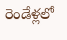రెండేళ్లలో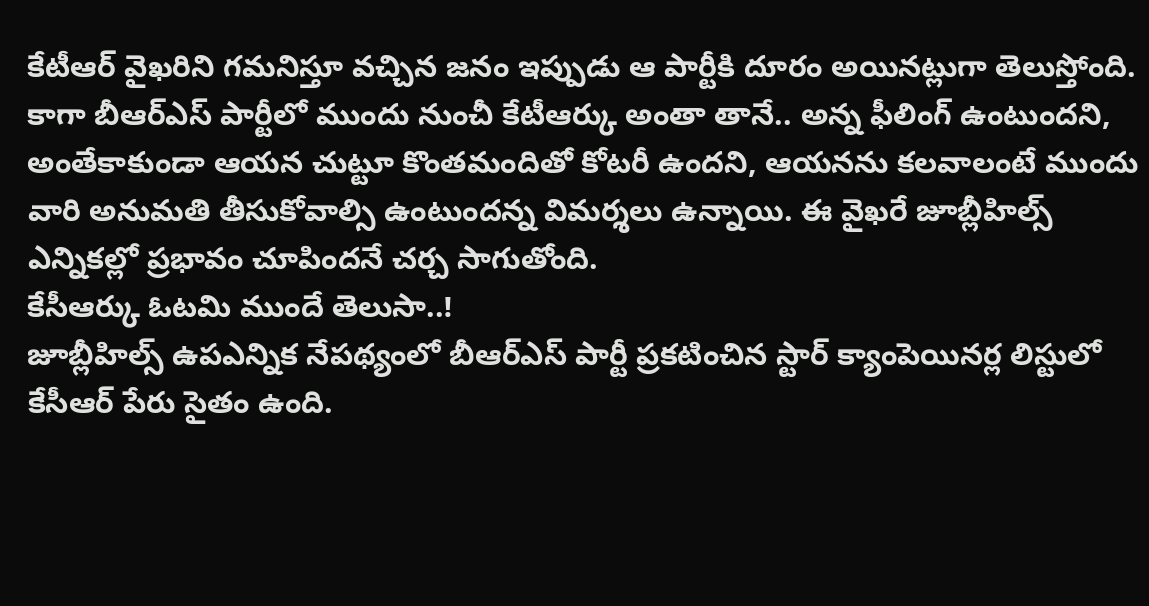కేటీఆర్ వైఖరిని గమనిస్తూ వచ్చిన జనం ఇప్పుడు ఆ పార్టీకి దూరం అయినట్లుగా తెలుస్తోంది. కాగా బీఆర్ఎస్ పార్టీలో ముందు నుంచీ కేటీఆర్కు అంతా తానే.. అన్న ఫీలింగ్ ఉంటుందని, అంతేకాకుండా ఆయన చుట్టూ కొంతమందితో కోటరీ ఉందని, ఆయనను కలవాలంటే ముందు వారి అనుమతి తీసుకోవాల్సి ఉంటుందన్న విమర్శలు ఉన్నాయి. ఈ వైఖరే జూబ్లీహిల్స్ ఎన్నికల్లో ప్రభావం చూపిందనే చర్చ సాగుతోంది.
కేసీఆర్కు ఓటమి ముందే తెలుసా..!
జూబ్లీహిల్స్ ఉపఎన్నిక నేపథ్యంలో బీఆర్ఎస్ పార్టీ ప్రకటించిన స్టార్ క్యాంపెయినర్ల లిస్టులో కేసీఆర్ పేరు సైతం ఉంది.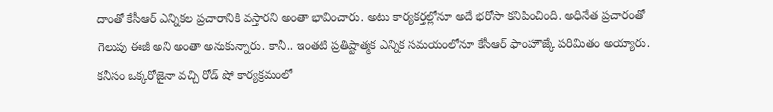దాంతో కేసీఆర్ ఎన్నికల ప్రచారానికి వస్తారని అంతా భావించారు. అటు కార్యకర్తల్లోనూ అదే భరోసా కనిపించింది. అధినేత ప్రచారంతో గెలుపు ఈజీ అని అంతా అనుకున్నారు. కానీ.. ఇంతటి ప్రతిష్టాత్మక ఎన్నిక సమయంలోనూ కేసీఆర్ ఫాంహౌజ్కే పరిమితం అయ్యారు. కనీసం ఒక్కరోజైనా వచ్చి రోడ్ షో కార్యక్రమంలో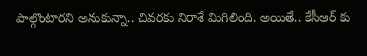పాల్గొంటారని అనుకున్నా.. చివరకు నిరాశే మిగిలింది. అయితే.. కేసీఆర్ కు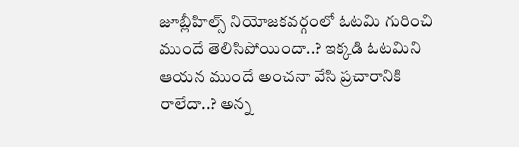జూబ్లీహిల్స్ నియోజకవర్గంలో ఓటమి గురించి ముందే తెలిసిపోయిందా..? ఇక్కడి ఓటమిని ఆయన ముందే అంచనా వేసి ప్రచారానికి రాలేదా..? అన్న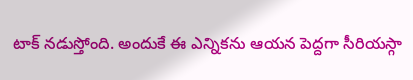టాక్ నడుస్తోంది. అందుకే ఈ ఎన్నికను ఆయన పెద్దగా సీరియస్గా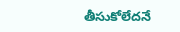తీసుకోలేదనే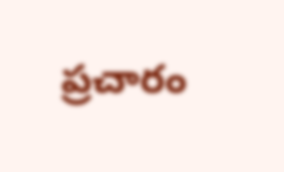ప్రచారం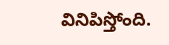వినిపిస్తోంది.